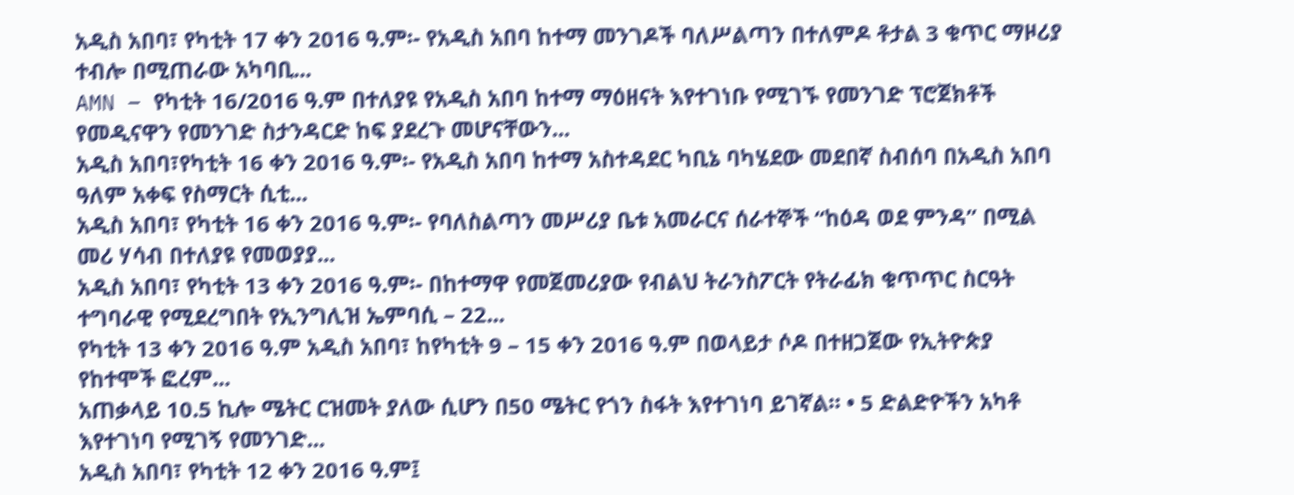አዲስ አበባ፣ የካቲት 17 ቀን 2016 ዓ.ም፡- የአዲስ አበባ ከተማ መንገዶች ባለሥልጣን በተለምዶ ቶታል 3 ቁጥር ማዞሪያ ተብሎ በሚጠራው አካባቢ...
AMN – የካቲት 16/2016 ዓ.ም በተለያዩ የአዲስ አበባ ከተማ ማዕዘናት እየተገነቡ የሚገኙ የመንገድ ፕሮጀክቶች የመዲናዋን የመንገድ ስታንዳርድ ከፍ ያደረጉ መሆናቸውን...
አዲስ አበባ፣የካቲት 16 ቀን 2016 ዓ.ም፡- የአዲስ አበባ ከተማ አስተዳደር ካቢኔ ባካሄደው መደበኛ ስብሰባ በአዲስ አበባ ዓለም አቀፍ የስማርት ሲቲ...
አዲስ አበባ፣ የካቲት 16 ቀን 2016 ዓ.ም፡- የባለስልጣን መሥሪያ ቤቱ አመራርና ሰራተኞች “ከዕዳ ወደ ምንዳ” በሚል መሪ ሃሳብ በተለያዩ የመወያያ...
አዲስ አበባ፣ የካቲት 13 ቀን 2016 ዓ.ም፡- በከተማዋ የመጀመሪያው የብልህ ትራንስፖርት የትራፊክ ቁጥጥር ስርዓት ተግባራዊ የሚደረግበት የኢንግሊዝ ኤምባሲ – 22...
የካቲት 13 ቀን 2016 ዓ.ም አዲስ አበባ፣ ከየካቲት 9 – 15 ቀን 2016 ዓ.ም በወላይታ ሶዶ በተዘጋጀው የኢትዮጵያ የከተሞች ፎረም...
አጠቃላይ 10.5 ኪሎ ሜትር ርዝመት ያለው ሲሆን በ50 ሜትር የጎን ስፋት እየተገነባ ይገኛል። • 5 ድልድዮችን አካቶ እየተገነባ የሚገኝ የመንገድ...
አዲስ አበባ፣ የካቲት 12 ቀን 2016 ዓ.ም፤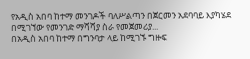የአዲስ አበባ ከተማ መንገዶች ባለሥልጣን በጀርመን አደባባይ እያካሄደ በሚገኘው የመንገድ ማሻሻያ ስራ የመጀመሪያ...
በአዲስ አበባ ከተማ በግንባታ ላይ ከሚገኙ ግዙፍ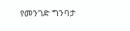የመንገድ ግንባታ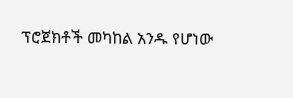ፕሮጀክቶች መካከል አንዱ የሆነው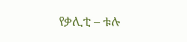የቃሊቲ – ቱሉ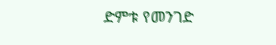ድምቱ የመንገድ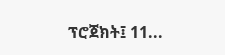ፕሮጀክት፤ 11...